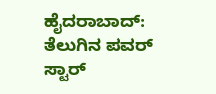ಹೈದರಾಬಾದ್: ತೆಲುಗಿನ ಪವರ್ ಸ್ಟಾರ್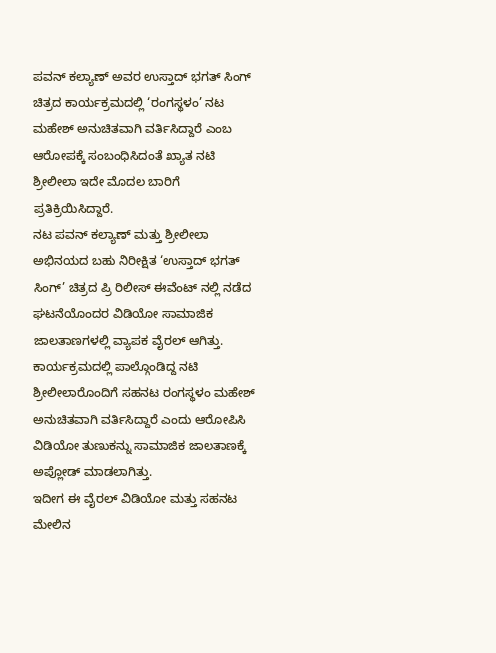ಪವನ್ ಕಲ್ಯಾಣ್ ಅವರ ಉಸ್ತಾದ್ ಭಗತ್ ಸಿಂಗ್ ಚಿತ್ರದ ಕಾರ್ಯಕ್ರಮದಲ್ಲಿ ‘ರಂಗಸ್ಥಳಂ’ ನಟ ಮಹೇಶ್ ಅನುಚಿತವಾಗಿ ವರ್ತಿಸಿದ್ದಾರೆ ಎಂಬ ಆರೋಪಕ್ಕೆ ಸಂಬಂಧಿಸಿದಂತೆ ಖ್ಯಾತ ನಟಿ ಶ್ರೀಲೀಲಾ ಇದೇ ಮೊದಲ ಬಾರಿಗೆ ಪ್ರತಿಕ್ರಿಯಿಸಿದ್ದಾರೆ.
ನಟ ಪವನ್ ಕಲ್ಯಾಣ್ ಮತ್ತು ಶ್ರೀಲೀಲಾ ಅಭಿನಯದ ಬಹು ನಿರೀಕ್ಷಿತ ‘ಉಸ್ತಾದ್ ಭಗತ್ ಸಿಂಗ್’ ಚಿತ್ರದ ಪ್ರಿ ರಿಲೀಸ್ ಈವೆಂಟ್ ನಲ್ಲಿ ನಡೆದ ಘಟನೆಯೊಂದರ ವಿಡಿಯೋ ಸಾಮಾಜಿಕ ಜಾಲತಾಣಗಳಲ್ಲಿ ವ್ಯಾಪಕ ವೈರಲ್ ಆಗಿತ್ತು.
ಕಾರ್ಯಕ್ರಮದಲ್ಲಿ ಪಾಲ್ಗೊಂಡಿದ್ದ ನಟಿ ಶ್ರೀಲೀಲಾರೊಂದಿಗೆ ಸಹನಟ ರಂಗಸ್ಥಳಂ ಮಹೇಶ್ ಅನುಚಿತವಾಗಿ ವರ್ತಿಸಿದ್ದಾರೆ ಎಂದು ಆರೋಪಿಸಿ ವಿಡಿಯೋ ತುಣುಕನ್ನು ಸಾಮಾಜಿಕ ಜಾಲತಾಣಕ್ಕೆ ಅಪ್ಲೋಡ್ ಮಾಡಲಾಗಿತ್ತು.
ಇದೀಗ ಈ ವೈರಲ್ ವಿಡಿಯೋ ಮತ್ತು ಸಹನಟ ಮೇಲಿನ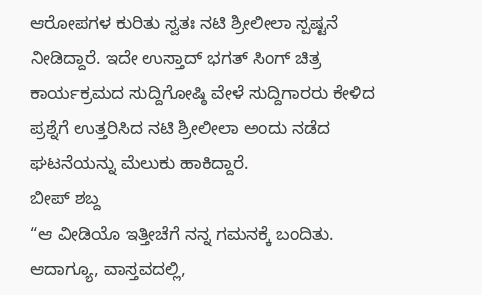ಆರೋಪಗಳ ಕುರಿತು ಸ್ವತಃ ನಟಿ ಶ್ರೀಲೀಲಾ ಸ್ಪಷ್ಟನೆ ನೀಡಿದ್ದಾರೆ. ಇದೇ ಉಸ್ತಾದ್ ಭಗತ್ ಸಿಂಗ್ ಚಿತ್ರ ಕಾರ್ಯಕ್ರಮದ ಸುದ್ದಿಗೋಷ್ಠಿ ವೇಳೆ ಸುದ್ದಿಗಾರರು ಕೇಳಿದ ಪ್ರಶ್ನೆಗೆ ಉತ್ತರಿಸಿದ ನಟಿ ಶ್ರೀಲೀಲಾ ಅಂದು ನಡೆದ ಘಟನೆಯನ್ನು ಮೆಲುಕು ಹಾಕಿದ್ದಾರೆ.
ಬೀಪ್ ಶಬ್ದ
“ಆ ವೀಡಿಯೊ ಇತ್ತೀಚೆಗೆ ನನ್ನ ಗಮನಕ್ಕೆ ಬಂದಿತು. ಆದಾಗ್ಯೂ, ವಾಸ್ತವದಲ್ಲಿ,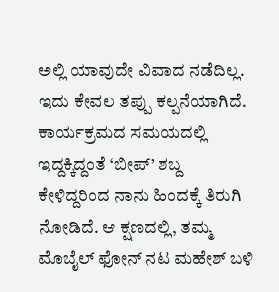ಅಲ್ಲಿ ಯಾವುದೇ ವಿವಾದ ನಡೆದಿಲ್ಲ. ಇದು ಕೇವಲ ತಪ್ಪು ಕಲ್ಪನೆಯಾಗಿದೆ. ಕಾರ್ಯಕ್ರಮದ ಸಮಯದಲ್ಲಿ ಇದ್ದಕ್ಕಿದ್ದಂತೆ ‘ಬೀಪ್’ ಶಬ್ದ ಕೇಳಿದ್ದರಿಂದ ನಾನು ಹಿಂದಕ್ಕೆ ತಿರುಗಿ ನೋಡಿದೆ. ಆ ಕ್ಷಣದಲ್ಲಿ, ತಮ್ಮ ಮೊಬೈಲ್ ಫೋನ್ ನಟ ಮಹೇಶ್ ಬಳಿ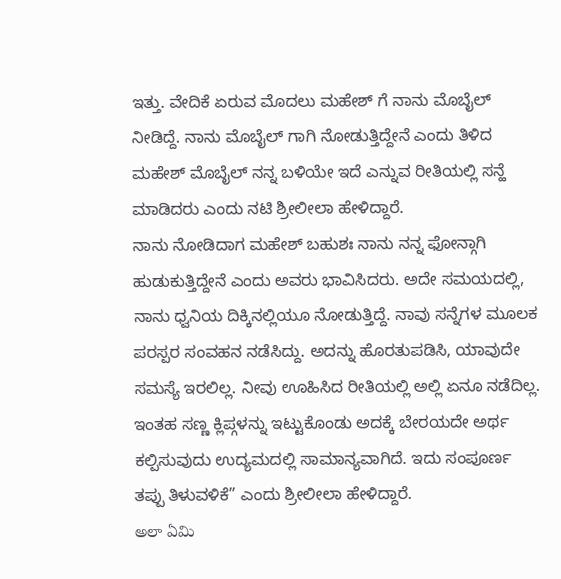ಇತ್ತು. ವೇದಿಕೆ ಏರುವ ಮೊದಲು ಮಹೇಶ್ ಗೆ ನಾನು ಮೊಬೈಲ್ ನೀಡಿದ್ದೆ. ನಾನು ಮೊಬೈಲ್ ಗಾಗಿ ನೋಡುತ್ತಿದ್ದೇನೆ ಎಂದು ತಿಳಿದ ಮಹೇಶ್ ಮೊಬೈಲ್ ನನ್ನ ಬಳಿಯೇ ಇದೆ ಎನ್ನುವ ರೀತಿಯಲ್ಲಿ ಸನ್ಹೆ ಮಾಡಿದರು ಎಂದು ನಟಿ ಶ್ರೀಲೀಲಾ ಹೇಳಿದ್ದಾರೆ.
ನಾನು ನೋಡಿದಾಗ ಮಹೇಶ್ ಬಹುಶಃ ನಾನು ನನ್ನ ಫೋನ್ಗಾಗಿ ಹುಡುಕುತ್ತಿದ್ದೇನೆ ಎಂದು ಅವರು ಭಾವಿಸಿದರು. ಅದೇ ಸಮಯದಲ್ಲಿ, ನಾನು ಧ್ವನಿಯ ದಿಕ್ಕಿನಲ್ಲಿಯೂ ನೋಡುತ್ತಿದ್ದೆ. ನಾವು ಸನ್ನೆಗಳ ಮೂಲಕ ಪರಸ್ಪರ ಸಂವಹನ ನಡೆಸಿದ್ದು. ಅದನ್ನು ಹೊರತುಪಡಿಸಿ, ಯಾವುದೇ ಸಮಸ್ಯೆ ಇರಲಿಲ್ಲ. ನೀವು ಊಹಿಸಿದ ರೀತಿಯಲ್ಲಿ ಅಲ್ಲಿ ಏನೂ ನಡೆದಿಲ್ಲ. ಇಂತಹ ಸಣ್ಣ ಕ್ಲಿಪ್ಗಳನ್ನು ಇಟ್ಟುಕೊಂಡು ಅದಕ್ಕೆ ಬೇರಯದೇ ಅರ್ಥ ಕಲ್ಪಿಸುವುದು ಉದ್ಯಮದಲ್ಲಿ ಸಾಮಾನ್ಯವಾಗಿದೆ. ಇದು ಸಂಪೂರ್ಣ ತಪ್ಪು ತಿಳುವಳಿಕೆ” ಎಂದು ಶ್ರೀಲೀಲಾ ಹೇಳಿದ್ದಾರೆ.
అలా ఏమి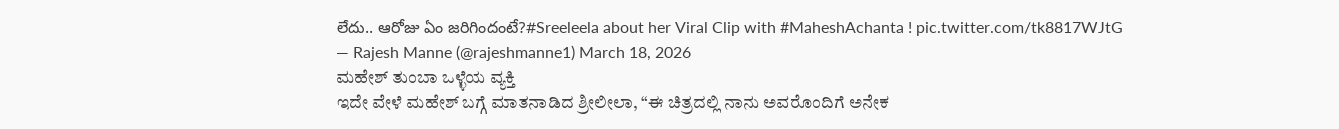లేదు.. ఆరోజు ఏం జరిగిందంటే?#Sreeleela about her Viral Clip with #MaheshAchanta ! pic.twitter.com/tk8817WJtG
— Rajesh Manne (@rajeshmanne1) March 18, 2026
ಮಹೇಶ್ ತುಂಬಾ ಒಳ್ಳೆಯ ವ್ಯಕ್ತಿ
ಇದೇ ವೇಳೆ ಮಹೇಶ್ ಬಗ್ಗೆ ಮಾತನಾಡಿದ ಶ್ರೀಲೀಲಾ, “ಈ ಚಿತ್ರದಲ್ಲಿ ನಾನು ಅವರೊಂದಿಗೆ ಅನೇಕ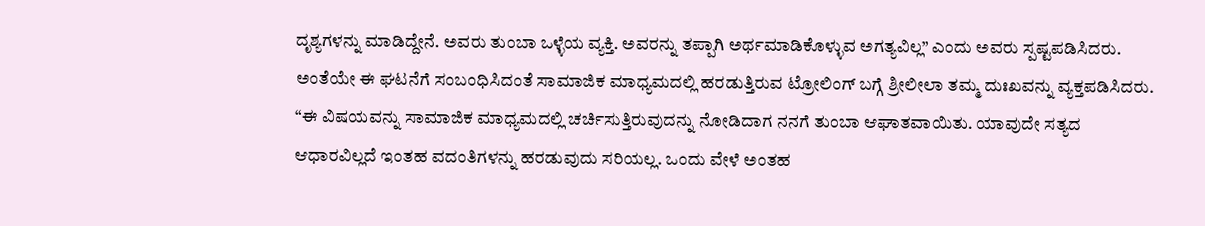ದೃಶ್ಯಗಳನ್ನು ಮಾಡಿದ್ದೇನೆ. ಅವರು ತುಂಬಾ ಒಳ್ಳೆಯ ವ್ಯಕ್ತಿ. ಅವರನ್ನು ತಪ್ಪಾಗಿ ಅರ್ಥಮಾಡಿಕೊಳ್ಳುವ ಅಗತ್ಯವಿಲ್ಲ” ಎಂದು ಅವರು ಸ್ಪಷ್ಟಪಡಿಸಿದರು. ಅಂತೆಯೇ ಈ ಘಟನೆಗೆ ಸಂಬಂಧಿಸಿದಂತೆ ಸಾಮಾಜಿಕ ಮಾಧ್ಯಮದಲ್ಲಿ ಹರಡುತ್ತಿರುವ ಟ್ರೋಲಿಂಗ್ ಬಗ್ಗೆ ಶ್ರೀಲೀಲಾ ತಮ್ಮ ದುಃಖವನ್ನು ವ್ಯಕ್ತಪಡಿಸಿದರು.
“ಈ ವಿಷಯವನ್ನು ಸಾಮಾಜಿಕ ಮಾಧ್ಯಮದಲ್ಲಿ ಚರ್ಚಿಸುತ್ತಿರುವುದನ್ನು ನೋಡಿದಾಗ ನನಗೆ ತುಂಬಾ ಆಘಾತವಾಯಿತು. ಯಾವುದೇ ಸತ್ಯದ ಆಧಾರವಿಲ್ಲದೆ ಇಂತಹ ವದಂತಿಗಳನ್ನು ಹರಡುವುದು ಸರಿಯಲ್ಲ. ಒಂದು ವೇಳೆ ಅಂತಹ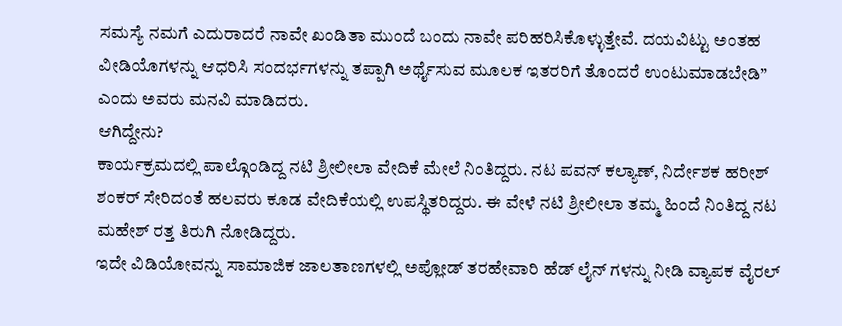ಸಮಸ್ಯೆ ನಮಗೆ ಎದುರಾದರೆ ನಾವೇ ಖಂಡಿತಾ ಮುಂದೆ ಬಂದು ನಾವೇ ಪರಿಹರಿಸಿಕೊಳ್ಳುತ್ತೇವೆ. ದಯವಿಟ್ಟು ಅಂತಹ ವೀಡಿಯೊಗಳನ್ನು ಆಧರಿಸಿ ಸಂದರ್ಭಗಳನ್ನು ತಪ್ಪಾಗಿ ಅರ್ಥೈಸುವ ಮೂಲಕ ಇತರರಿಗೆ ತೊಂದರೆ ಉಂಟುಮಾಡಬೇಡಿ” ಎಂದು ಅವರು ಮನವಿ ಮಾಡಿದರು.
ಆಗಿದ್ದೇನು?
ಕಾರ್ಯಕ್ರಮದಲ್ಲಿ ಪಾಲ್ಗೊಂಡಿದ್ದ ನಟಿ ಶ್ರೀಲೀಲಾ ವೇದಿಕೆ ಮೇಲೆ ನಿಂತಿದ್ದರು. ನಟ ಪವನ್ ಕಲ್ಯಾಣ್, ನಿರ್ದೇಶಕ ಹರೀಶ್ ಶಂಕರ್ ಸೇರಿದಂತೆ ಹಲವರು ಕೂಡ ವೇದಿಕೆಯಲ್ಲಿ ಉಪಸ್ಥಿತರಿದ್ದರು. ಈ ವೇಳೆ ನಟಿ ಶ್ರೀಲೀಲಾ ತಮ್ಮ ಹಿಂದೆ ನಿಂತಿದ್ದ ನಟ ಮಹೇಶ್ ರತ್ತ ತಿರುಗಿ ನೋಡಿದ್ದರು.
ಇದೇ ವಿಡಿಯೋವನ್ನು ಸಾಮಾಜಿಕ ಜಾಲತಾಣಗಳಲ್ಲಿ ಅಪ್ಲೋಡ್ ತರಹೇವಾರಿ ಹೆಡ್ ಲೈನ್ ಗಳನ್ನು ನೀಡಿ ವ್ಯಾಪಕ ವೈರಲ್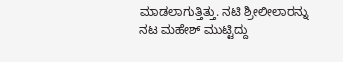ಮಾಡಲಾಗುತ್ತಿತ್ತು. ನಟಿ ಶ್ರೀಲೀಲಾರನ್ನು ನಟ ಮಹೇಶ್ ಮುಟ್ಟಿದ್ದು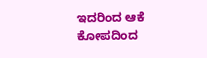ಇದರಿಂದ ಆಕೆ ಕೋಪದಿಂದ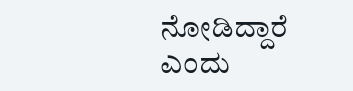ನೋಡಿದ್ದಾರೆ ಎಂದು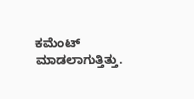ಕಮೆಂಟ್ ಮಾಡಲಾಗುತ್ತಿತ್ತು.